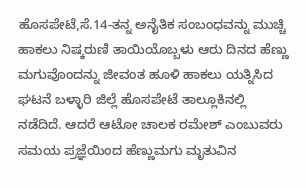ಹೊಸಪೇಟೆ,ಸೆ.14-ತನ್ನ ಅನೈತಿಕ ಸಂಬಂಧವನ್ನು ಮುಚ್ಚಿ ಹಾಕಲು ನಿಷ್ಕರುಣಿ ತಾಯಿಯೊಬ್ಬಳು ಆರು ದಿನದ ಹೆಣ್ಣು ಮಗುವೊಂದನ್ನು ಜೀವಂತ ಹೂಳಿ ಹಾಕಲು ಯತ್ನಿಸಿದ ಘಟನೆ ಬಳ್ಳಾರಿ ಜಿಲ್ಲೆ ಹೊಸಪೇಟೆ ತಾಲ್ಲೂಕಿನಲ್ಲಿ ನಡೆದಿದೆ. ಆದರೆ ಆಟೋ ಚಾಲಕ ರಮೇಶ್ ಎಂಬುವರು ಸಮಯ ಪ್ರಜ್ಞೆಯಿಂದ ಹೆಣ್ಣುಮಗು ಮೃತುವಿನ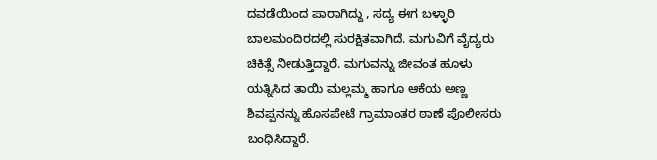ದವಡೆಯಿಂದ ಪಾರಾಗಿದ್ದು , ಸದ್ಯ ಈಗ ಬಳ್ಳಾರಿ ಬಾಲಮಂದಿರದಲ್ಲಿ ಸುರಕ್ಷಿತವಾಗಿದೆ. ಮಗುವಿಗೆ ವೈದ್ಯರು ಚಿಕಿತ್ಸೆ ನೀಡುತ್ತಿದ್ದಾರೆ. ಮಗುವನ್ನು ಜೀವಂತ ಹೂಳು ಯತ್ನಿಸಿದ ತಾಯಿ ಮಲ್ಲಮ್ಮ ಹಾಗೂ ಆಕೆಯ ಅಣ್ಣ ಶಿವಪ್ಪನನ್ನು ಹೊಸಪೇಟೆ ಗ್ರಾಮಾಂತರ ಠಾಣೆ ಪೊಲೀಸರು ಬಂಧಿಸಿದ್ದಾರೆ.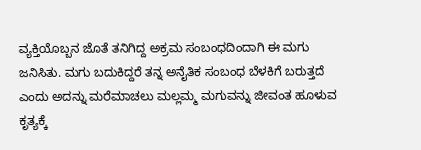ವ್ಯಕ್ತಿಯೊಬ್ಬನ ಜೊತೆ ತನಿಗಿದ್ದ ಅಕ್ರಮ ಸಂಬಂಧದಿಂದಾಗಿ ಈ ಮಗು ಜನಿಸಿತು. ಮಗು ಬದುಕಿದ್ದರೆ ತನ್ನ ಅನೈತಿಕ ಸಂಬಂಧ ಬೆಳಕಿಗೆ ಬರುತ್ತದೆ ಎಂದು ಅದನ್ನು ಮರೆಮಾಚಲು ಮಲ್ಲಮ್ಮ ಮಗುವನ್ನು ಜೀವಂತ ಹೂಳುವ ಕೃತ್ಯಕ್ಕೆ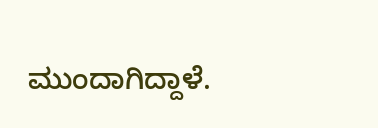ಮುಂದಾಗಿದ್ದಾಳೆ.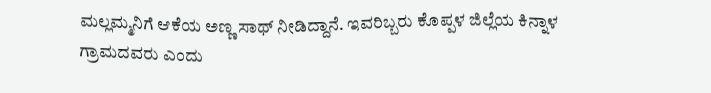ಮಲ್ಲಮ್ಮನಿಗೆ ಆಕೆಯ ಅಣ್ಣ ಸಾಥ್ ನೀಡಿದ್ದಾನೆ. ಇವರಿಬ್ಬರು ಕೊಪ್ಪಳ ಜಿಲ್ಲೆಯ ಕಿನ್ನಾಳ ಗ್ರಾಮದವರು ಎಂದು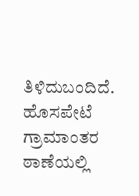ತಿಳಿದುಬಂದಿದೆ. ಹೊಸಪೇಟೆ ಗ್ರಾಮಾಂತರ ಠಾಣೆಯಲ್ಲಿ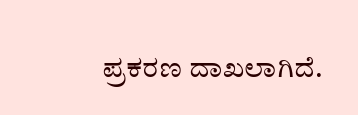ಪ್ರಕರಣ ದಾಖಲಾಗಿದೆ.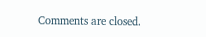Comments are closed.